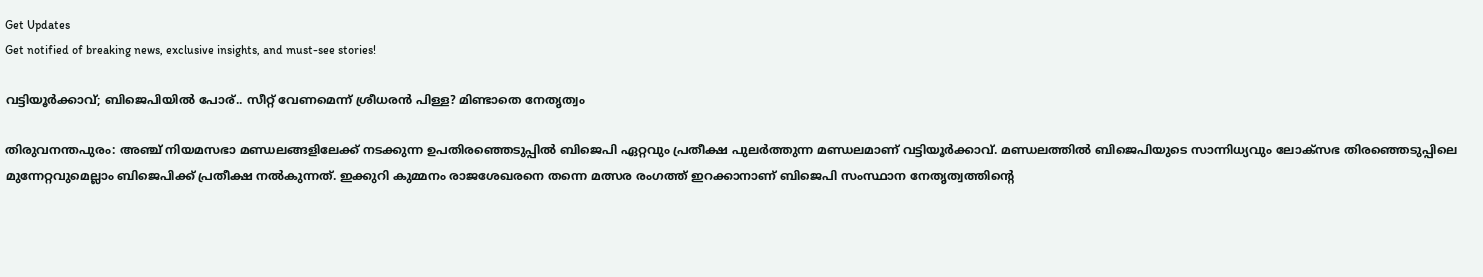Get Updates
Get notified of breaking news, exclusive insights, and must-see stories!

വട്ടിയൂര്‍ക്കാവ്; ബിജെപിയില്‍ പോര്.. സീറ്റ് വേണമെന്ന് ശ്രീധരന്‍ പിള്ള? മിണ്ടാതെ നേതൃത്വം

തിരുവനന്തപുരം: അഞ്ച് നിയമസഭാ മണ്ഡലങ്ങളിലേക്ക് നടക്കുന്ന ഉപതിരഞ്ഞെടുപ്പില്‍ ബിജെപി ഏറ്റവും പ്രതീക്ഷ പുലര്‍ത്തുന്ന മണ്ഡലമാണ് വട്ടിയൂര്‍ക്കാവ്. മണ്ഡലത്തില്‍ ബിജെപിയുടെ സാന്നിധ്യവും ലോക്സഭ തിരഞ്ഞെടുപ്പിലെ മുന്നേറ്റവുമെല്ലാം ബിജെപിക്ക് പ്രതീക്ഷ നല്‍കുന്നത്. ഇക്കുറി കുമ്മനം രാജശേഖരനെ തന്നെ മത്സര രംഗത്ത് ഇറക്കാനാണ് ബിജെപി സംസ്ഥാന നേതൃത്വത്തിന്‍റെ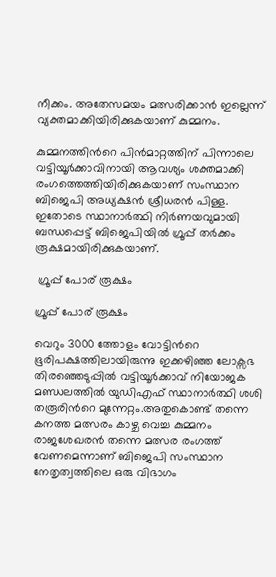നീക്കം. അതേസമയം മത്സരിക്കാന്‍ ഇല്ലെന്ന് വ്യക്തമാക്കിയിരിക്കുകയാണ് കുമ്മനം.

കുമ്മനത്തിന്‍റെ പിന്‍മാറ്റത്തിന് പിന്നാലെ വട്ടിയൂര്‍ക്കാവിനായി ആവശ്യം ശക്തമാക്കി രംഗത്തെത്തിയിരിക്കുകയാണ് സംസ്ഥാന ബിജെപി അധ്യക്ഷന്‍ ശ്രീധരന്‍ പിള്ള. ഇതോടെ സ്ഥാനാര്‍ത്ഥി നിര്‍ണയവുമായി ബന്ധപ്പെട്ട് ബിജെപിയില്‍ ഗ്രൂപ്പ് തര്‍ക്കം രൂക്ഷമായിരിക്കുകയാണ്.

 ഗ്രൂപ്പ് പോര് രൂക്ഷം

ഗ്രൂപ്പ് പോര് രൂക്ഷം

വെറും 3000 ത്തോളം വോട്ടിന്‍റെ ഭൂരിപക്ഷത്തിലായിരുന്നു ഇക്കഴിഞ്ഞ ലോക്സഭ തിരഞ്ഞെടുപ്പില്‍ വട്ടിയൂര്‍ക്കാവ് നിയോജക മണ്ഡലത്തില്‍ യുഡിഎഫ് സ്ഥാനാര്‍ത്ഥി ശശി തരൂരിന്‍റെ മുന്നേറ്റം.അതുകൊണ്ട് തന്നെ കനത്ത മത്സരം കാഴ്ച വെച്ച കുമ്മനം രാജശേഖരന്‍ തന്നെ മത്സര രംഗത്ത് വേണമെന്നാണ് ബിജെപി സംസ്ഥാന നേതൃത്വത്തിലെ ഒരു വിഭാഗം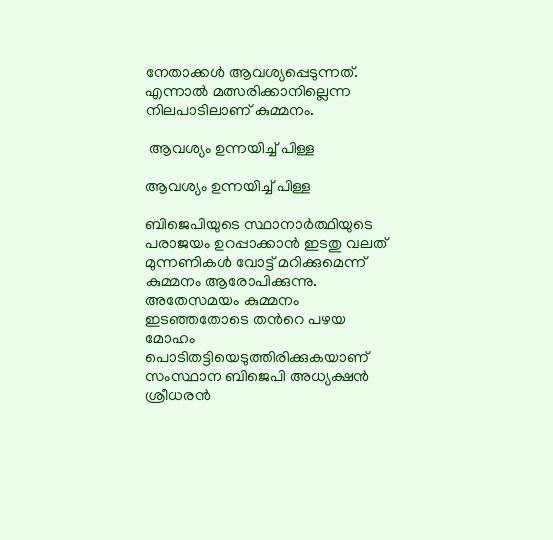നേതാക്കള്‍ ആവശ്യപ്പെടുന്നത്. എന്നാല്‍ മത്സരിക്കാനില്ലെന്ന നിലപാടിലാണ് കുമ്മനം.

 ആവശ്യം ഉന്നയിച്ച് പിള്ള

ആവശ്യം ഉന്നയിച്ച് പിള്ള

ബിജെപിയുടെ സ്ഥാനാര്‍ത്ഥിയുടെ പരാജയം ഉറപ്പാക്കാന്‍ ഇടതു വലത് മുന്നണികള്‍ വോട്ട് മറിക്കുമെന്ന് കുമ്മനം ആരോപിക്കുന്നു. അതേസമയം കുമ്മനം ഇടഞ്ഞതോടെ തന്‍റെ പഴയ മോഹം പൊടിതട്ടിയെടുത്തിരിക്കുകയാണ് സംസ്ഥാന ബിജെപി അധ്യക്ഷന്‍ ശ്രീധരന്‍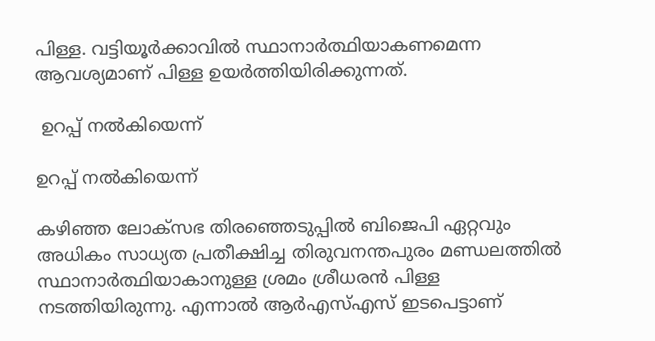പിള്ള. വട്ടിയൂര്‍ക്കാവില്‍ സ്ഥാനാര്‍ത്ഥിയാകണമെന്ന ആവശ്യമാണ് പിള്ള ഉയര്‍ത്തിയിരിക്കുന്നത്.

 ഉറപ്പ് നല്‍കിയെന്ന്

ഉറപ്പ് നല്‍കിയെന്ന്

കഴിഞ്ഞ ലോക്സഭ തിരഞ്ഞെടുപ്പില്‍ ബിജെപി ഏറ്റവും അധികം സാധ്യത പ്രതീക്ഷിച്ച തിരുവനന്തപുരം മണ്ഡലത്തില്‍ സ്ഥാനാര്‍ത്ഥിയാകാനുള്ള ശ്രമം ശ്രീധരന്‍ പിള്ള നടത്തിയിരുന്നു. എന്നാല്‍ ആര്‍എസ്എസ് ഇടപെട്ടാണ്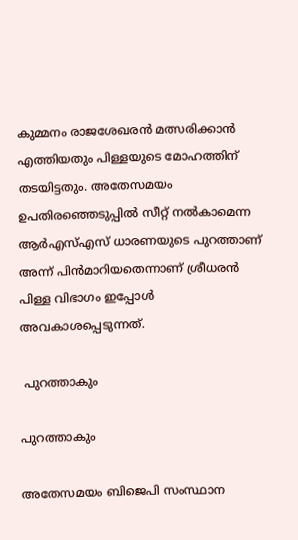കുമ്മനം രാജശേഖരന്‍ മത്സരിക്കാന്‍ എത്തിയതും പിള്ളയുടെ മോഹത്തിന് തടയിട്ടതും. അതേസമയം ഉപതിരഞ്ഞെടുപ്പില്‍ സീറ്റ് നല്‍കാമെന്ന ആര്‍എസ്എസ് ധാരണയുടെ പുറത്താണ് അന്ന് പിന്‍മാറിയതെന്നാണ് ശ്രീധരന്‍ പിള്ള വിഭാഗം ഇപ്പോള്‍ അവകാശപ്പെടുന്നത്.

 പുറത്താകും

പുറത്താകും

അതേസമയം ബിജെപി സംസ്ഥാന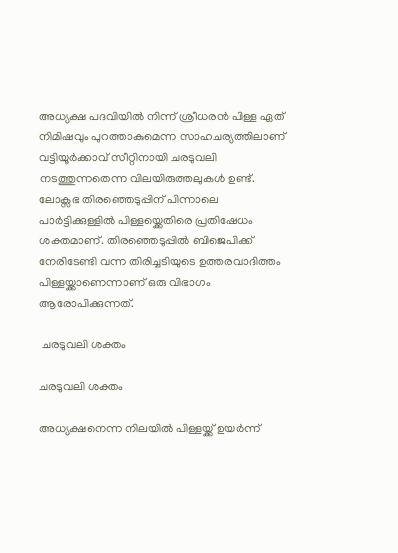അധ്യക്ഷ പദവിയില്‍ നിന്ന് ശ്രീധരന്‍ പിള്ള ഏത് നിമിഷവും പുറത്താകുമെന്ന സാഹചര്യത്തിലാണ് വട്ടിയൂര്‍ക്കാവ് സീറ്റിനായി ചരടുവലി നടത്തുന്നതെന്ന വിലയിരുത്തലുകള്‍ ഉണ്ട്. ലോക്സഭ തിരഞ്ഞെടുപ്പിന് പിന്നാലെ പാര്‍ട്ടിക്കുള്ളില്‍ പിള്ളയ്ക്കെതിരെ പ്രതിഷേധം ശക്തമാണ്. തിരഞ്ഞെടുപ്പില്‍ ബിജെപിക്ക് നേരിടേണ്ടി വന്ന തിരിച്ചടിയുടെ ഉത്തരവാദിത്തം പിള്ളയ്ക്കാണെന്നാണ് ഒരു വിഭാഗം ആരോപിക്കുന്നത്.

 ചരടുവലി ശക്തം

ചരടുവലി ശക്തം

അധ്യക്ഷനെന്ന നിലയില്‍ പിള്ളയ്ക്ക് ഉയര്‍ന്ന്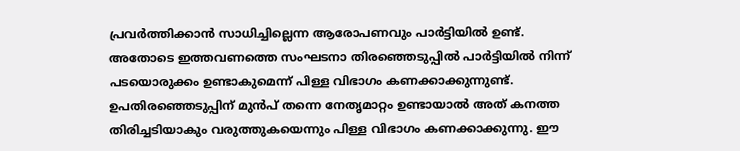പ്രവര്‍ത്തിക്കാന്‍ സാധിച്ചില്ലെന്ന ആരോപണവും പാര്‍ട്ടിയില്‍ ഉണ്ട്. അതോടെ ഇത്തവണത്തെ സംഘടനാ തിരഞ്ഞെടുപ്പില്‍ പാര്‍ട്ടിയില്‍ നിന്ന് പടയൊരുക്കം ഉണ്ടാകുമെന്ന് പിള്ള വിഭാഗം കണക്കാക്കുന്നുണ്ട്. ഉപതിരഞ്ഞെടുപ്പിന് മുന്‍പ് തന്നെ നേതൃമാറ്റം ഉണ്ടായാല്‍ അത് കനത്ത തിരിച്ചടിയാകും വരുത്തുകയെന്നും പിള്ള വിഭാഗം കണക്കാക്കുന്നു. ഈ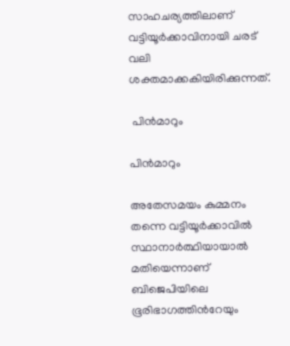സാഹചര്യത്തിലാണ് വട്ടിയൂര്‍ക്കാവിനായി ചരട് വലി ശക്തമാക്കകിയിരിക്കുന്നത്.

 പിന്‍മാറും

പിന്‍മാറും

അതേസമയം കുമ്മനം തന്നെ വട്ടിയൂര്‍ക്കാവില്‍ സ്ഥാനാര്‍ത്ഥിയായാല്‍ മതിയെന്നാണ് ബിജെപിയിലെ ഭൂരിഭാഗത്തിന്‍റേയും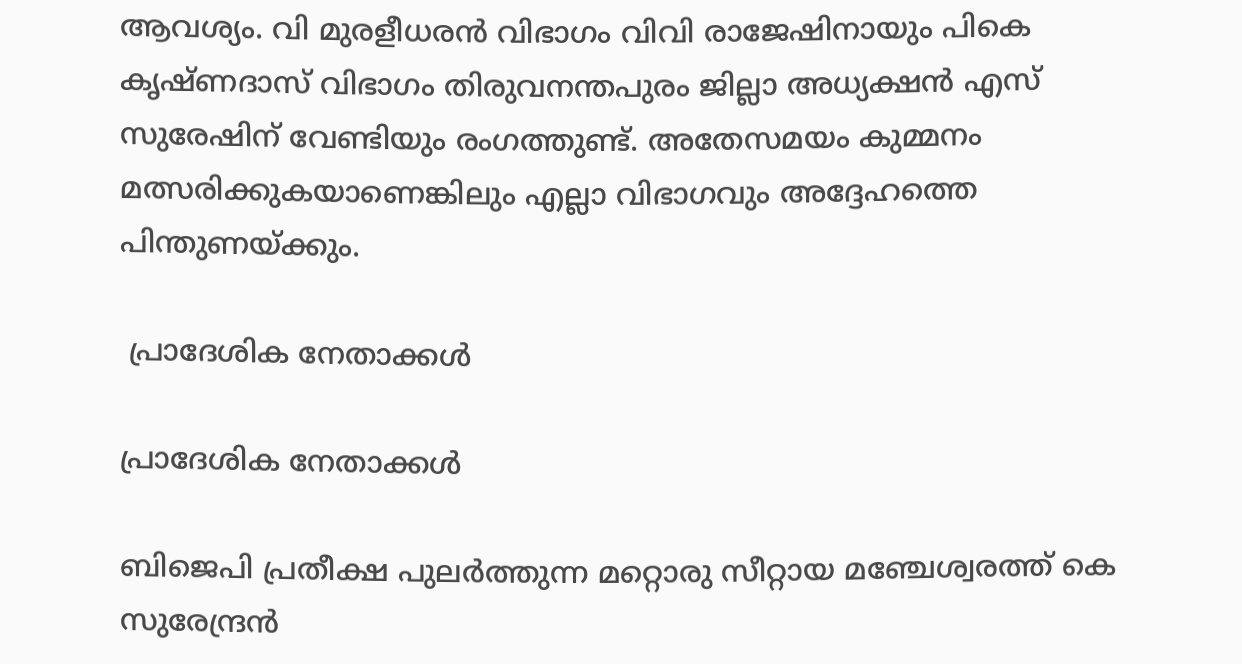ആവശ്യം. വി മുരളീധരന്‍ വിഭാഗം വിവി രാജേഷിനായും പികെ കൃഷ്ണദാസ് വിഭാഗം തിരുവനന്തപുരം ജില്ലാ അധ്യക്ഷന്‍ എസ് സുരേഷിന് വേണ്ടിയും രംഗത്തുണ്ട്. അതേസമയം കുമ്മനം മത്സരിക്കുകയാണെങ്കിലും എല്ലാ വിഭാഗവും അദ്ദേഹത്തെ പിന്തുണയ്ക്കും.

 പ്രാദേശിക നേതാക്കള്‍

പ്രാദേശിക നേതാക്കള്‍

ബിജെപി പ്രതീക്ഷ പുലര്‍ത്തുന്ന മറ്റൊരു സീറ്റായ മഞ്ചേശ്വരത്ത് കെ സുരേന്ദ്രന്‍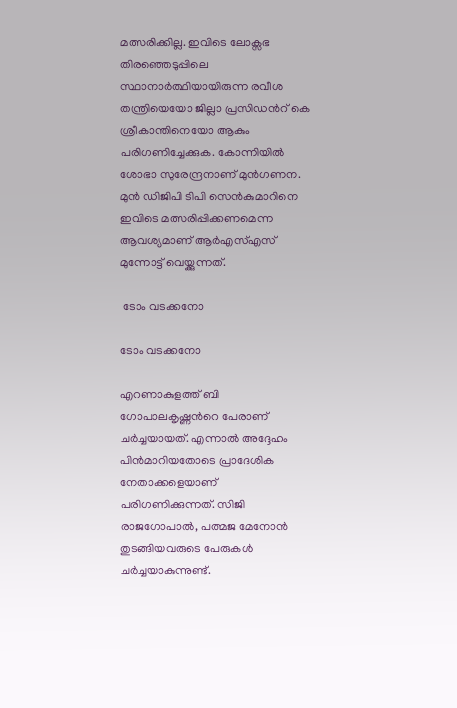മത്സരിക്കില്ല. ഇവിടെ ലോക്സഭ തിരഞ്ഞെടുപ്പിലെ സ്ഥാനാര്‍ത്ഥിയായിരുന്ന രവീശ തന്ത്രിയെയോ ജില്ലാ പ്രസിഡന്‍റ് കെ ശ്രീകാന്തിനെയോ ആകും പരിഗണിച്ചേക്കുക. കോന്നിയില്‍ ശോഭാ സുരേന്ദ്രനാണ് മുന്‍ഗണന. മുന്‍ ഡിജിപി ടിപി സെന്‍കുമാറിനെ ഇവിടെ മത്സരിപ്പിക്കണമെന്ന ആവശ്യമാണ് ആര്‍എസ്എസ് മുന്നോട്ട് വെയ്ക്കുന്നത്.

 ടോം വടക്കനോ

ടോം വടക്കനോ

എറണാകുളത്ത് ബി ഗോപാലകൃഷ്ണന്‍റെ പേരാണ് ചര്‍ച്ചയായത്. എന്നാല്‍ അദ്ദേഹം പിന്‍മാറിയതോടെ പ്രാദേശിക നേതാക്കളെയാണ് പരിഗണിക്കുന്നത്. സിജി രാജഗോപാല്‍, പത്മജ മേനോന്‍ തുടങ്ങിയവരുടെ പേരുകള്‍ ചര്‍ച്ചയാകുന്നുണ്ട്.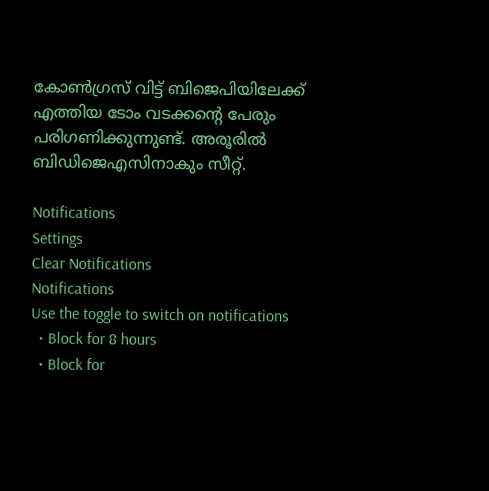കോണ്‍ഗ്രസ് വിട്ട് ബിജെപിയിലേക്ക് എത്തിയ ടോം വടക്കന്‍റെ പേരും പരിഗണിക്കുന്നുണ്ട്. അരൂരില്‍ ബിഡിജെഎസിനാകും സീറ്റ്.

Notifications
Settings
Clear Notifications
Notifications
Use the toggle to switch on notifications
  • Block for 8 hours
  • Block for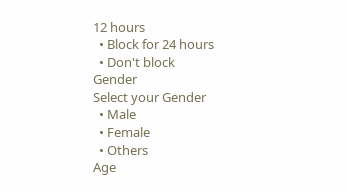12 hours
  • Block for 24 hours
  • Don't block
Gender
Select your Gender
  • Male
  • Female
  • Others
Age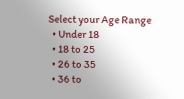Select your Age Range
  • Under 18
  • 18 to 25
  • 26 to 35
  • 36 to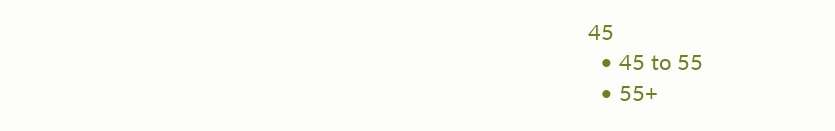45
  • 45 to 55
  • 55+